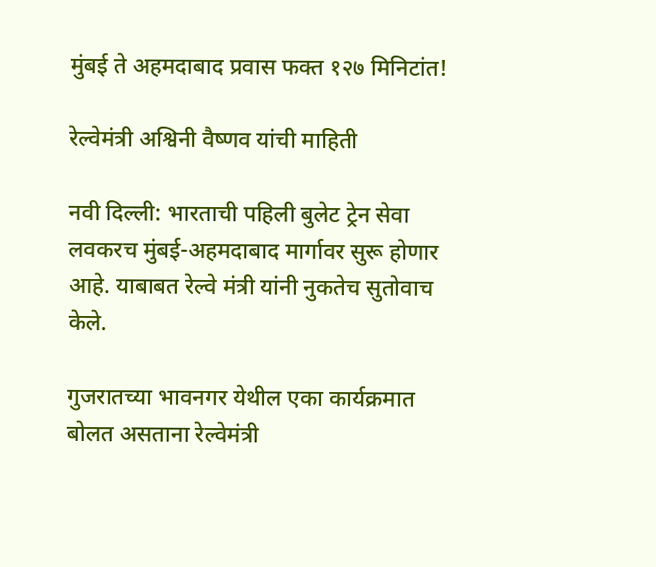मुंबई ते अहमदाबाद प्रवास फक्त १२७ मिनिटांत!

रेल्वेमंत्री अश्विनी वैष्णव यांची माहिती

नवी दिल्ली: भारताची पहिली बुलेट ट्रेन सेवा लवकरच मुंबई-अहमदाबाद मार्गावर सुरू होणार आहे. याबाबत रेल्वे मंत्री यांनी नुकतेच सुतोवाच केले.

गुजरातच्या भावनगर येथील एका कार्यक्रमात बोलत असताना रेल्वेमंत्री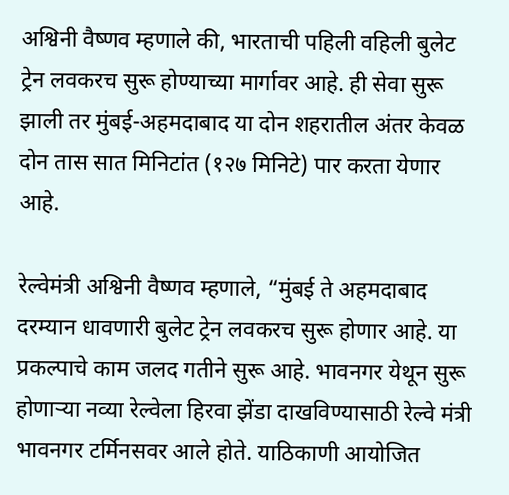अश्विनी वैष्णव म्हणाले की, भारताची पहिली वहिली बुलेट ट्रेन लवकरच सुरू होण्याच्या मार्गावर आहे. ही सेवा सुरू झाली तर मुंबई-अहमदाबाद या दोन शहरातील अंतर केवळ दोन तास सात मिनिटांत (१२७ मिनिटे) पार करता येणार आहे.

रेल्वेमंत्री अश्विनी वैष्णव म्हणाले, “मुंबई ते अहमदाबाद दरम्यान धावणारी बुलेट ट्रेन लवकरच सुरू होणार आहे. या प्रकल्पाचे काम जलद गतीने सुरू आहे. भावनगर येथून सुरू होणाऱ्या नव्या रेल्वेला हिरवा झेंडा दाखविण्यासाठी रेल्वे मंत्री भावनगर टर्मिनसवर आले होते. याठिकाणी आयोजित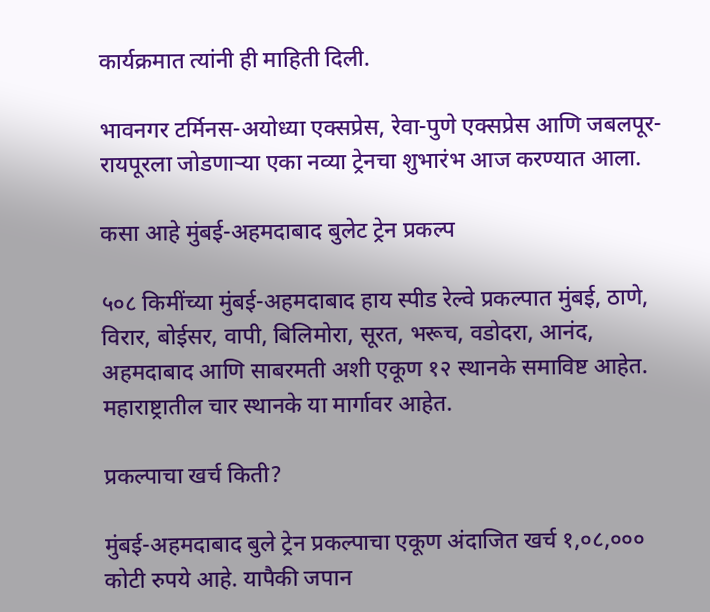कार्यक्रमात त्यांनी ही माहिती दिली.

भावनगर टर्मिनस-अयोध्या एक्सप्रेस, रेवा-पुणे एक्सप्रेस आणि जबलपूर-रायपूरला जोडणाऱ्या एका नव्या ट्रेनचा शुभारंभ आज करण्यात आला.

कसा आहे मुंबई-अहमदाबाद बुलेट ट्रेन प्रकल्प

५०८ किमींच्या मुंबई-अहमदाबाद हाय स्पीड रेल्वे प्रकल्पात मुंबई, ठाणे, विरार, बोईसर, वापी, बिलिमोरा, सूरत, भरूच, वडोदरा, आनंद, अहमदाबाद आणि साबरमती अशी एकूण १२ स्थानके समाविष्ट आहेत. महाराष्ट्रातील चार स्थानके या मार्गावर आहेत.

प्रकल्पाचा खर्च किती?

मुंबई-अहमदाबाद बुले ट्रेन प्रकल्पाचा एकूण अंदाजित खर्च १,०८,००० कोटी रुपये आहे. यापैकी जपान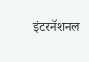इंटरनॅशनल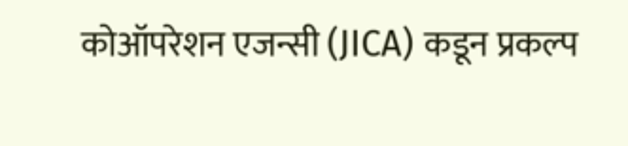कोऑपरेशन एजन्सी (JICA) कडून प्रकल्प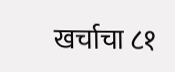खर्चाचा ८१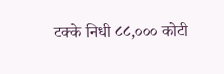टक्के निधी ८८,००० कोटी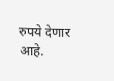रुपये देणार आहे.